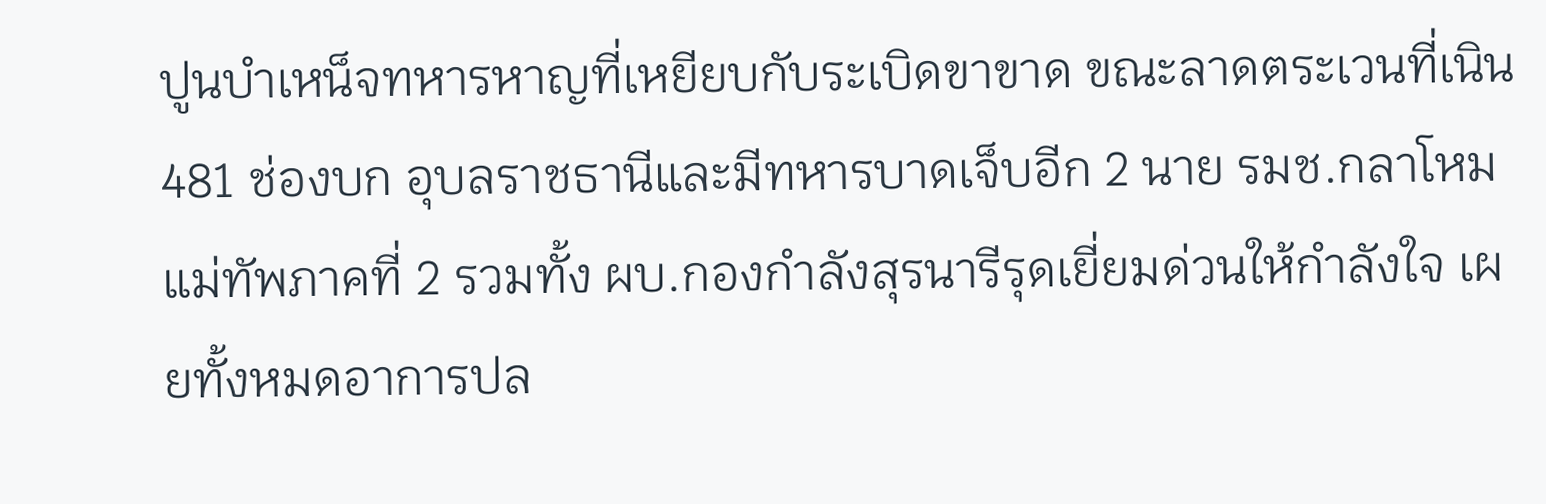ปูนบำเหน็จทหารหาญที่เหยียบกับระเบิดขาขาด ขณะลาดตระเวนที่เนิน 481 ช่องบก อุบลราชธานีและมีทหารบาดเจ็บอีก 2 นาย รมช.กลาโหม แม่ทัพภาคที่ 2 รวมทั้ง ผบ.กองกำลังสุรนารีรุดเยี่ยมด่วนให้กำลังใจ เผยทั้งหมดอาการปล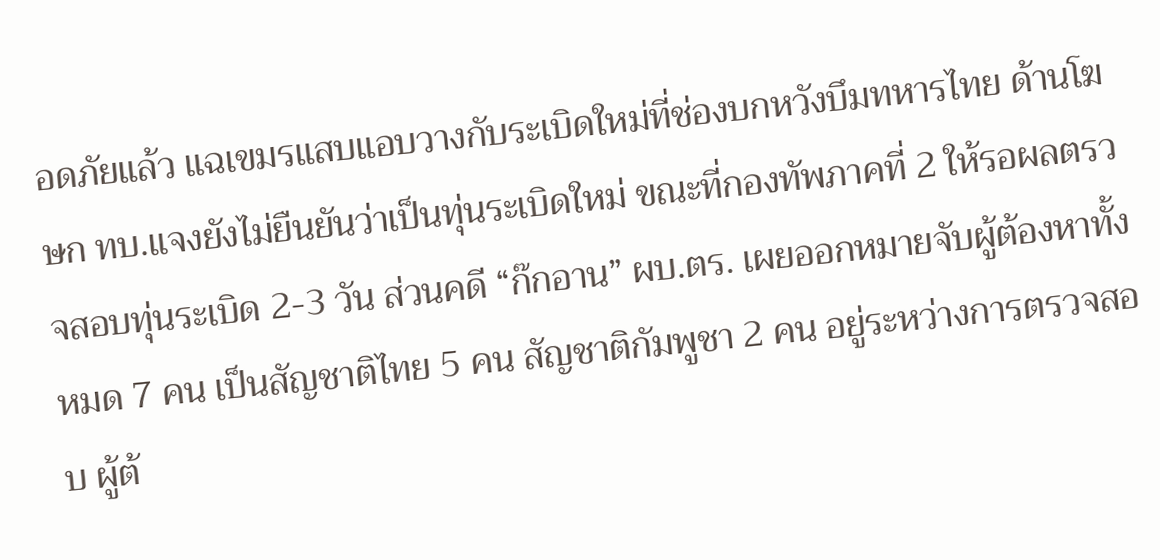อดภัยแล้ว แฉเขมรแสบแอบวางกับระเบิดใหม่ที่ช่องบกหวังบึมทหารไทย ด้านโฆษก ทบ.แจงยังไม่ยืนยันว่าเป็นทุ่นระเบิดใหม่ ขณะที่กองทัพภาคที่ 2 ให้รอผลตรวจสอบทุ่นระเบิด 2-3 วัน ส่วนคดี “ก๊กอาน” ผบ.ตร. เผยออกหมายจับผู้ต้องหาทั้งหมด 7 คน เป็นสัญชาติไทย 5 คน สัญชาติกัมพูชา 2 คน อยู่ระหว่างการตรวจสอบ ผู้ต้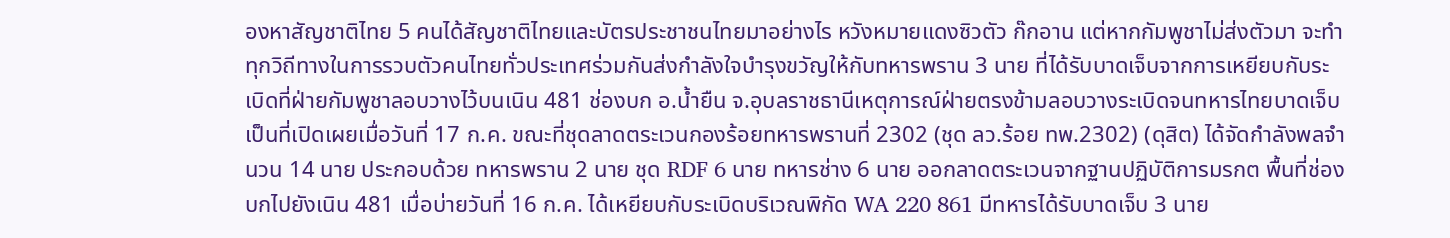องหาสัญชาติไทย 5 คนได้สัญชาติไทยและบัตรประชาชนไทยมาอย่างไร หวังหมายแดงซิวตัว ก๊กอาน แต่หากกัมพูชาไม่ส่งตัวมา จะทำทุกวิถีทางในการรวบตัวคนไทยทั่วประเทศร่วมกันส่งกำลังใจบำรุงขวัญให้กับทหารพราน 3 นาย ที่ได้รับบาดเจ็บจากการเหยียบกับระเบิดที่ฝ่ายกัมพูชาลอบวางไว้บนเนิน 481 ช่องบก อ.น้ำยืน จ.อุบลราชธานีเหตุการณ์ฝ่ายตรงข้ามลอบวางระเบิดจนทหารไทยบาดเจ็บ เป็นที่เปิดเผยเมื่อวันที่ 17 ก.ค. ขณะที่ชุดลาดตระเวนกองร้อยทหารพรานที่ 2302 (ชุด ลว.ร้อย ทพ.2302) (ดุสิต) ได้จัดกำลังพลจำนวน 14 นาย ประกอบด้วย ทหารพราน 2 นาย ชุด RDF 6 นาย ทหารช่าง 6 นาย ออกลาดตระเวนจากฐานปฏิบัติการมรกต พื้นที่ช่องบกไปยังเนิน 481 เมื่อบ่ายวันที่ 16 ก.ค. ได้เหยียบกับระเบิดบริเวณพิกัด WA 220 861 มีทหารได้รับบาดเจ็บ 3 นาย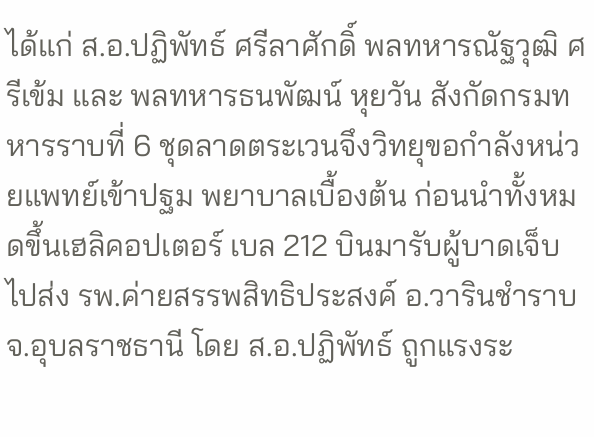ได้แก่ ส.อ.ปฏิพัทธ์ ศรีลาศักดิ์ พลทหารณัฐวุฒิ ศรีเข้ม และ พลทหารธนพัฒน์ หุยวัน สังกัดกรมทหารราบที่ 6 ชุดลาดตระเวนจึงวิทยุขอกำลังหน่วยแพทย์เข้าปฐม พยาบาลเบื้องต้น ก่อนนำทั้งหมดขึ้นเฮลิคอปเตอร์ เบล 212 บินมารับผู้บาดเจ็บไปส่ง รพ.ค่ายสรรพสิทธิประสงค์ อ.วารินชำราบ จ.อุบลราชธานี โดย ส.อ.ปฏิพัทธ์ ถูกแรงระ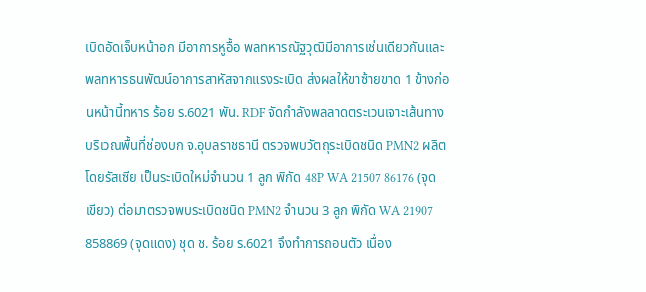เบิดอัดเจ็บหน้าอก มีอาการหูอื้อ พลทหารณัฐวุฒิมีอาการเช่นเดียวกันและพลทหารธนพัฒน์อาการสาหัสจากแรงระเบิด ส่งผลให้ขาซ้ายขาด 1 ข้างก่อนหน้านี้ทหาร ร้อย ร.6021 พัน. RDF จัดกำลังพลลาดตระเวนเจาะเส้นทางบริเวณพื้นที่ช่องบก จ.อุบลราชธานี ตรวจพบวัตถุระเบิดชนิด PMN2 ผลิตโดยรัสเซีย เป็นระเบิดใหม่จำนวน 1 ลูก พิกัด 48P WA 21507 86176 (จุดเขียว) ต่อมาตรวจพบระเบิดชนิด PMN2 จำนวน 3 ลูก พิกัด WA 21907 858869 (จุดแดง) ชุด ช. ร้อย ร.6021 จึงทำการถอนตัว เนื่อง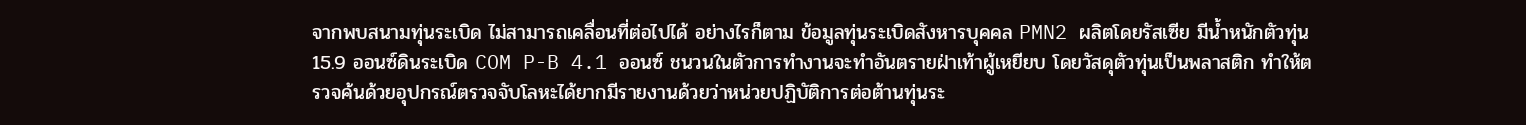จากพบสนามทุ่นระเบิด ไม่สามารถเคลื่อนที่ต่อไปได้ อย่างไรก็ตาม ข้อมูลทุ่นระเบิดสังหารบุคคล PMN2 ผลิตโดยรัสเซีย มีน้ำหนักตัวทุ่น 15.9 ออนซ์ดินระเบิด COM P-B 4.1 ออนซ์ ชนวนในตัวการทำงานจะทำอันตรายฝ่าเท้าผู้เหยียบ โดยวัสดุตัวทุ่นเป็นพลาสติก ทำให้ตรวจค้นด้วยอุปกรณ์ตรวจจับโลหะได้ยากมีรายงานด้วยว่าหน่วยปฏิบัติการต่อต้านทุ่นระ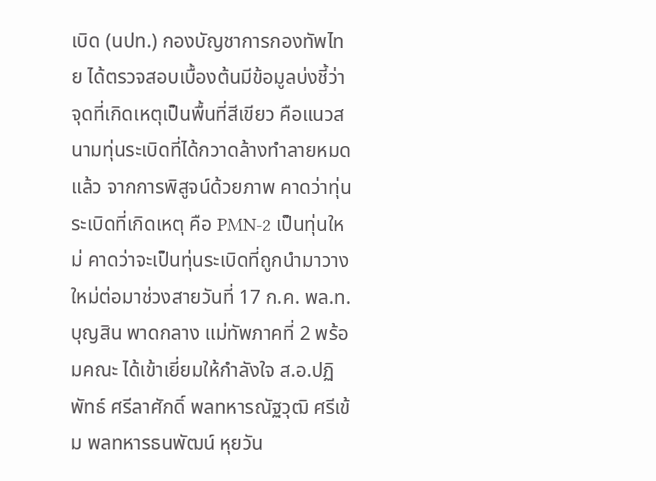เบิด (นปท.) กองบัญชาการกองทัพไทย ได้ตรวจสอบเบื้องต้นมีข้อมูลบ่งชี้ว่าจุดที่เกิดเหตุเป็นพื้นที่สีเขียว คือแนวสนามทุ่นระเบิดที่ได้กวาดล้างทำลายหมดแล้ว จากการพิสูจน์ด้วยภาพ คาดว่าทุ่นระเบิดที่เกิดเหตุ คือ PMN-2 เป็นทุ่นใหม่ คาดว่าจะเป็นทุ่นระเบิดที่ถูกนำมาวางใหม่ต่อมาช่วงสายวันที่ 17 ก.ค. พล.ท.บุญสิน พาดกลาง แม่ทัพภาคที่ 2 พร้อมคณะ ได้เข้าเยี่ยมให้กำลังใจ ส.อ.ปฏิพัทธ์ ศรีลาศักดิ์ พลทหารณัฐวุฒิ ศรีเข้ม พลทหารธนพัฒน์ หุยวัน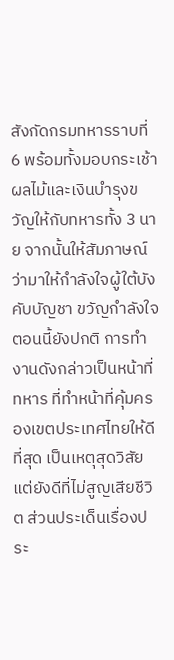สังกัดกรมทหารราบที่ 6 พร้อมทั้งมอบกระเช้าผลไม้และเงินบำรุงขวัญให้กับทหารทั้ง 3 นาย จากนั้นให้สัมภาษณ์ว่ามาให้กำลังใจผู้ใต้บังคับบัญชา ขวัญกำลังใจตอนนี้ยังปกติ การทำงานดังกล่าวเป็นหน้าที่ทหาร ที่ทำหน้าที่คุ้มครองเขตประเทศไทยให้ดีที่สุด เป็นเหตุสุดวิสัยแต่ยังดีที่ไม่สูญเสียชีวิต ส่วนประเด็นเรื่องประ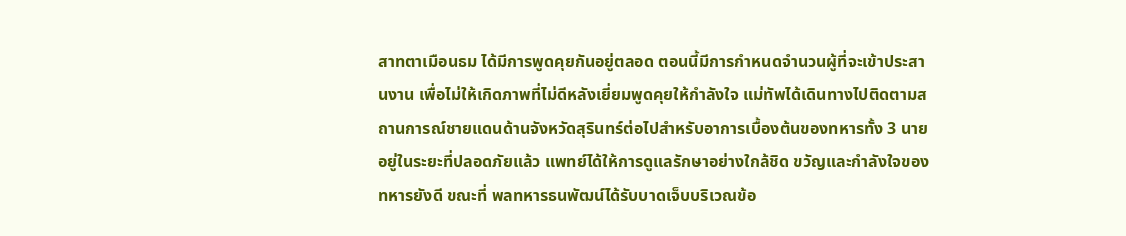สาทตาเมือนธม ได้มีการพูดคุยกันอยู่ตลอด ตอนนี้มีการกำหนดจำนวนผู้ที่จะเข้าประสานงาน เพื่อไม่ให้เกิดภาพที่ไม่ดีหลังเยี่ยมพูดคุยให้กำลังใจ แม่ทัพได้เดินทางไปติดตามสถานการณ์ชายแดนด้านจังหวัดสุรินทร์ต่อไปสำหรับอาการเบื้องต้นของทหารทั้ง 3 นายอยู่ในระยะที่ปลอดภัยแล้ว แพทย์ได้ให้การดูแลรักษาอย่างใกล้ชิด ขวัญและกำลังใจของทหารยังดี ขณะที่ พลทหารธนพัฒน์ได้รับบาดเจ็บบริเวณข้อ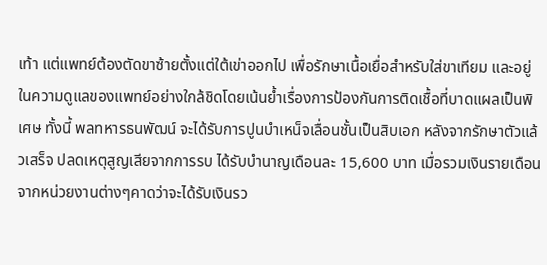เท้า แต่แพทย์ต้องตัดขาซ้ายตั้งแต่ใต้เข่าออกไป เพื่อรักษาเนื้อเยื่อสำหรับใส่ขาเทียม และอยู่ในความดูแลของแพทย์อย่างใกล้ชิดโดยเน้นย้ำเรื่องการป้องกันการติดเชื้อที่บาดแผลเป็นพิเศษ ทั้งนี้ พลทหารธนพัฒน์ จะได้รับการปูนบำเหน็จเลื่อนชั้นเป็นสิบเอก หลังจากรักษาตัวแล้วเสร็จ ปลดเหตุสูญเสียจากการรบ ได้รับบำนาญเดือนละ 15,600 บาท เมื่อรวมเงินรายเดือนจากหน่วยงานต่างๆคาดว่าจะได้รับเงินรว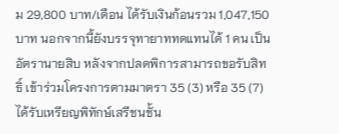ม 29,800 บาท/เดือน ได้รับเงินก้อนรวม 1,047,150 บาท นอกจากนี้ยังบรรจุทายาททดแทนได้ 1 คน เป็นอัตรานายสิบ หลังจากปลดพิการสามารถขอรับสิทธิ์ เข้าร่วมโครงการตามมาตรา 35 (3) หรือ 35 (7) ได้รับเหรียญพิทักษ์เสรีชนชั้น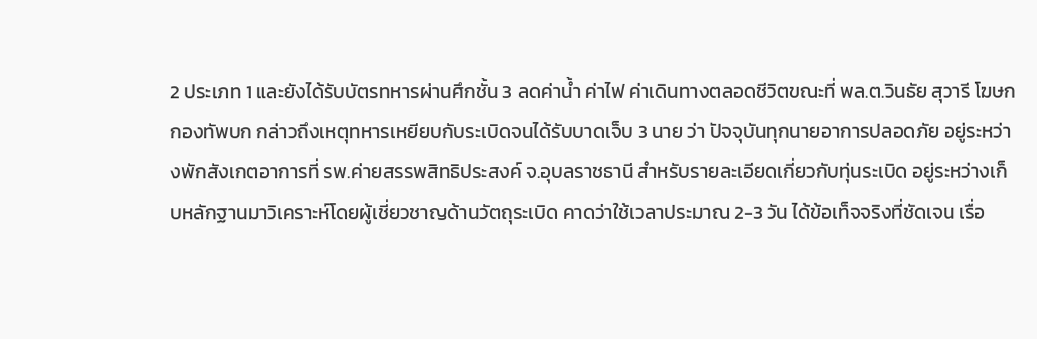2 ประเภท 1 และยังได้รับบัตรทหารผ่านศึกชั้น 3 ลดค่าน้ำ ค่าไฟ ค่าเดินทางตลอดชีวิตขณะที่ พล.ต.วินธัย สุวารี โฆษกกองทัพบก กล่าวถึงเหตุทหารเหยียบกับระเบิดจนได้รับบาดเจ็บ 3 นาย ว่า ปัจจุบันทุกนายอาการปลอดภัย อยู่ระหว่างพักสังเกตอาการที่ รพ.ค่ายสรรพสิทธิประสงค์ จ.อุบลราชธานี สำหรับรายละเอียดเกี่ยวกับทุ่นระเบิด อยู่ระหว่างเก็บหลักฐานมาวิเคราะห์โดยผู้เชี่ยวชาญด้านวัตถุระเบิด คาดว่าใช้เวลาประมาณ 2-3 วัน ได้ข้อเท็จจริงที่ชัดเจน เรื่อ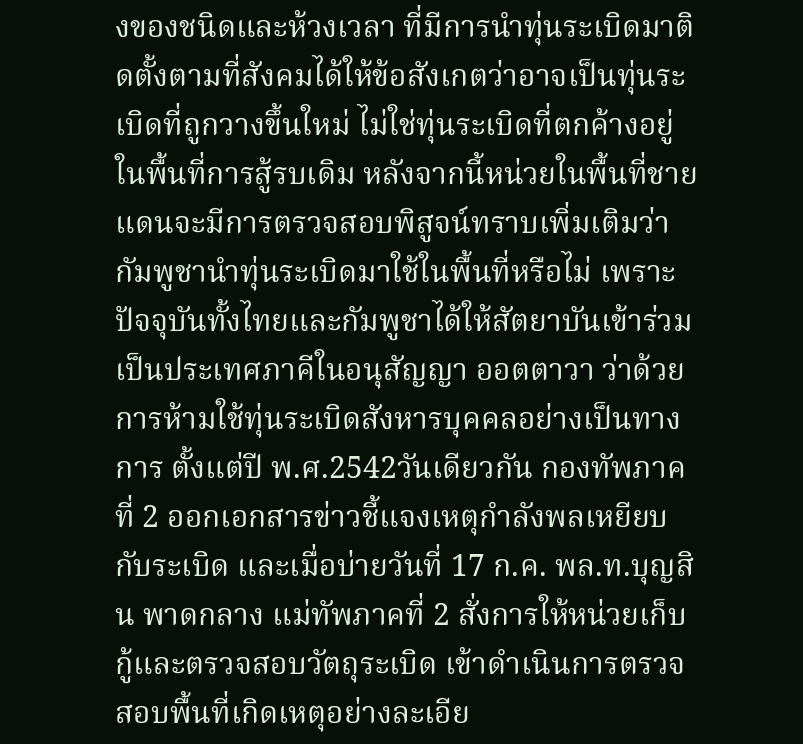งของชนิดและห้วงเวลา ที่มีการนำทุ่นระเบิดมาติดตั้งตามที่สังคมได้ให้ข้อสังเกตว่าอาจเป็นทุ่นระเบิดที่ถูกวางขึ้นใหม่ ไม่ใช่ทุ่นระเบิดที่ตกค้างอยู่ในพื้นที่การสู้รบเดิม หลังจากนี้หน่วยในพื้นที่ชายแดนจะมีการตรวจสอบพิสูจน์ทราบเพิ่มเติมว่า กัมพูชานำทุ่นระเบิดมาใช้ในพื้นที่หรือไม่ เพราะปัจจุบันทั้งไทยและกัมพูชาได้ให้สัตยาบันเข้าร่วมเป็นประเทศภาคีในอนุสัญญา ออตตาวา ว่าด้วยการห้ามใช้ทุ่นระเบิดสังหารบุคคลอย่างเป็นทางการ ตั้งแต่ปี พ.ศ.2542วันเดียวกัน กองทัพภาคที่ 2 ออกเอกสารข่าวชี้แจงเหตุกำลังพลเหยียบกับระเบิด และเมื่อบ่ายวันที่ 17 ก.ค. พล.ท.บุญสิน พาดกลาง แม่ทัพภาคที่ 2 สั่งการให้หน่วยเก็บกู้และตรวจสอบวัตถุระเบิด เข้าดำเนินการตรวจสอบพื้นที่เกิดเหตุอย่างละเอีย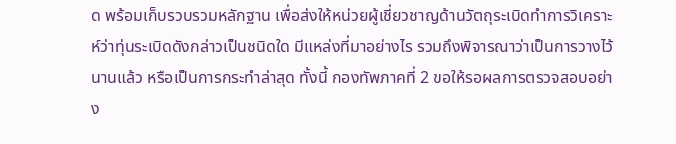ด พร้อมเก็บรวบรวมหลักฐาน เพื่อส่งให้หน่วยผู้เชี่ยวชาญด้านวัตถุระเบิดทำการวิเคราะห์ว่าทุ่นระเบิดดังกล่าวเป็นชนิดใด มีแหล่งที่มาอย่างไร รวมถึงพิจารณาว่าเป็นการวางไว้นานแล้ว หรือเป็นการกระทำล่าสุด ทั้งนี้ กองทัพภาคที่ 2 ขอให้รอผลการตรวจสอบอย่าง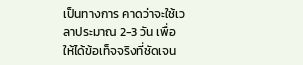เป็นทางการ คาดว่าจะใช้เวลาประมาณ 2-3 วัน เพื่อให้ได้ข้อเท็จจริงที่ชัดเจน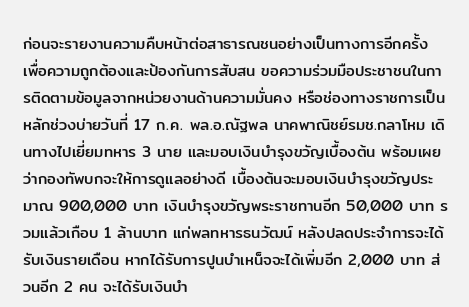ก่อนจะรายงานความคืบหน้าต่อสาธารณชนอย่างเป็นทางการอีกครั้ง เพื่อความถูกต้องและป้องกันการสับสน ขอความร่วมมือประชาชนในการติดตามข้อมูลจากหน่วยงานด้านความมั่นคง หรือช่องทางราชการเป็นหลักช่วงบ่ายวันที่ 17 ก.ค. พล.อ.ณัฐพล นาคพาณิชย์รมช.กลาโหม เดินทางไปเยี่ยมทหาร 3 นาย และมอบเงินบำรุงขวัญเบื้องต้น พร้อมเผยว่ากองทัพบกจะให้การดูแลอย่างดี เบื้องต้นจะมอบเงินบำรุงขวัญประมาณ 900,000 บาท เงินบำรุงขวัญพระราชทานอีก 50,000 บาท รวมแล้วเกือบ 1 ล้านบาท แก่พลทหารธนวัฒน์ หลังปลดประจำการจะได้รับเงินรายเดือน หากได้รับการปูนบำเหน็จจะได้เพิ่มอีก 2,000 บาท ส่วนอีก 2 คน จะได้รับเงินบำ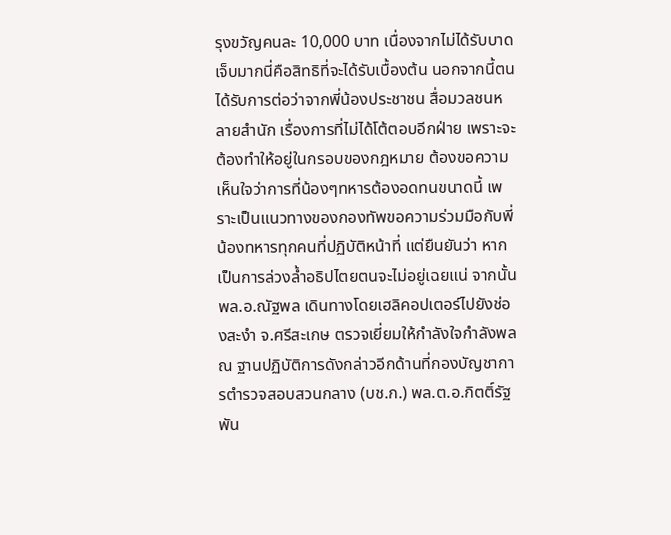รุงขวัญคนละ 10,000 บาท เนื่องจากไม่ได้รับบาดเจ็บมากนี่คือสิทธิที่จะได้รับเบื้องต้น นอกจากนี้ตนได้รับการต่อว่าจากพี่น้องประชาชน สื่อมวลชนหลายสำนัก เรื่องการที่ไม่ได้โต้ตอบอีกฝ่าย เพราะจะต้องทำให้อยู่ในกรอบของกฎหมาย ต้องขอความเห็นใจว่าการที่น้องๆทหารต้องอดทนขนาดนี้ เพราะเป็นแนวทางของกองทัพขอความร่วมมือกับพี่น้องทหารทุกคนที่ปฏิบัติหน้าที่ แต่ยืนยันว่า หากเป็นการล่วงล้ำอธิปไตยตนจะไม่อยู่เฉยแน่ จากนั้น พล.อ.ณัฐพล เดินทางโดยเฮลิคอปเตอร์ไปยังช่องสะงำ จ.ศรีสะเกษ ตรวจเยี่ยมให้กำลังใจกำลังพล ณ ฐานปฏิบัติการดังกล่าวอีกด้านที่กองบัญชาการตำรวจสอบสวนกลาง (บช.ก.) พล.ต.อ.กิตติ์รัฐ พัน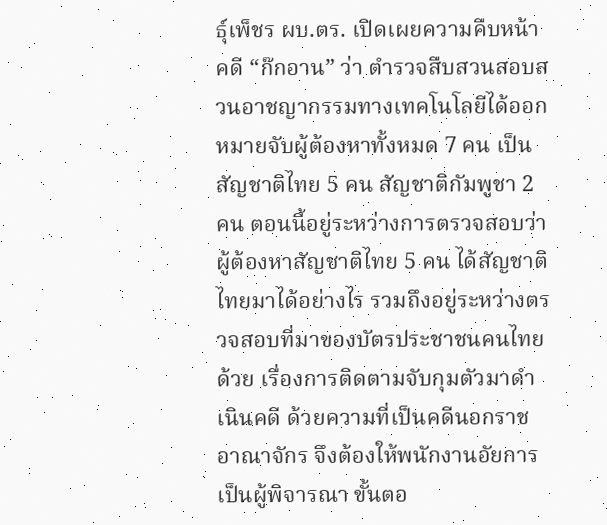ธุ์เพ็ชร ผบ.ตร. เปิดเผยความคืบหน้าคดี “ก๊กอาน” ว่า ตำรวจสืบสวนสอบสวนอาชญากรรมทางเทคโนโลยีได้ออกหมายจับผู้ต้องหาทั้งหมด 7 คน เป็นสัญชาติไทย 5 คน สัญชาติกัมพูชา 2 คน ตอนนี้อยู่ระหว่างการตรวจสอบว่าผู้ต้องหาสัญชาติไทย 5 คน ได้สัญชาติไทยมาได้อย่างไร รวมถึงอยู่ระหว่างตรวจสอบที่มาของบัตรประชาชนคนไทยด้วย เรื่องการติดตามจับกุมตัวมาดำเนินคดี ด้วยความที่เป็นคดีนอกราชอาณาจักร จึงต้องให้พนักงานอัยการเป็นผู้พิจารณา ขั้นตอ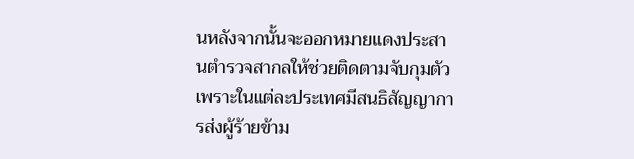นหลังจากนั้นจะออกหมายแดงประสานตำรวจสากลให้ช่วยติดตามจับกุมตัว เพราะในแต่ละประเทศมีสนธิสัญญาการส่งผู้ร้ายข้าม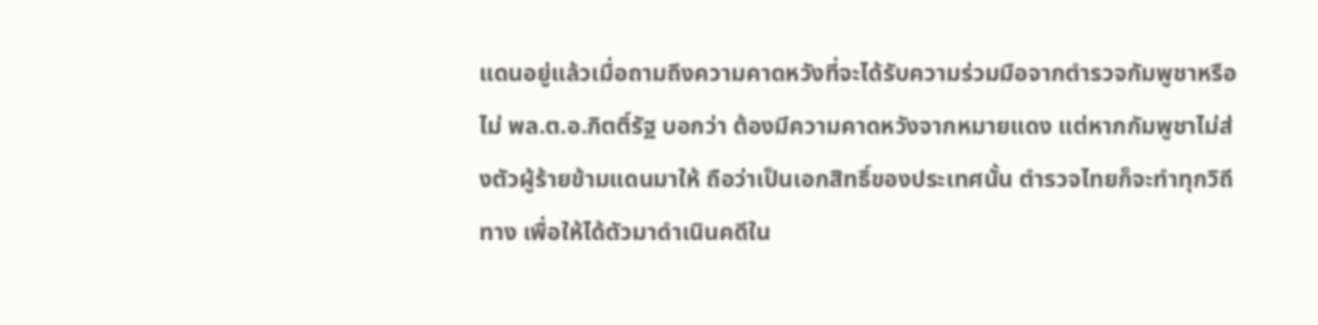แดนอยู่แล้วเมื่อถามถึงความคาดหวังที่จะได้รับความร่วมมือจากตำรวจกัมพูชาหรือไม่ พล.ต.อ.กิตติ์รัฐ บอกว่า ต้องมีความคาดหวังจากหมายแดง แต่หากกัมพูชาไม่ส่งตัวผู้ร้ายข้ามแดนมาให้ ถือว่าเป็นเอกสิทธิ์ของประเทศนั้น ตำรวจไทยก็จะทำทุกวิถีทาง เพื่อให้ได้ตัวมาดำเนินคดีใน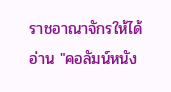ราชอาณาจักรให้ได้อ่าน "คอลัมน์หนัง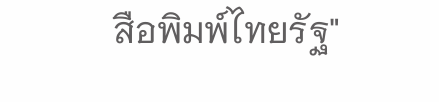สือพิมพ์ไทยรัฐ"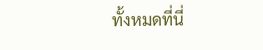ทั้งหมดที่นี่